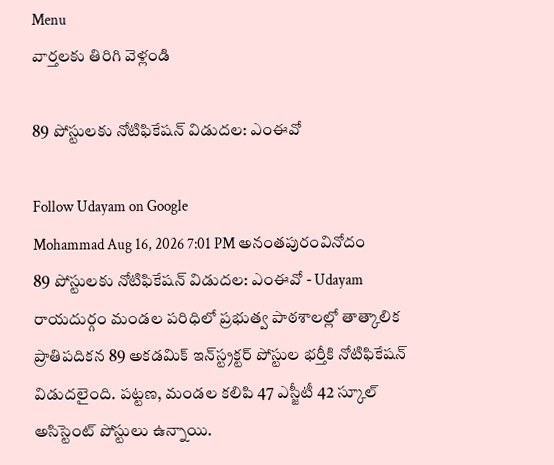Menu
వార్తలకు తిరిగి వెళ్లండి

89 పోస్టులకు నోటిఫికేషన్ విడుదల: ఎంఈవో

Follow Udayam on Google
Mohammad Aug 16, 2026 7:01 PM అనంతపురంవినోదం
89 పోస్టులకు నోటిఫికేషన్ విడుదల: ఎంఈవో - Udayam
రాయదుర్గం మండల పరిధిలో ప్రభుత్వ పాఠశాలల్లో తాత్కాలిక ప్రాతిపదికన 89 అకడమిక్ ఇన్‌స్ట్రక్టర్ పోస్టుల భర్తీకి నోటిఫికేషన్ విడుదలైంది. పట్టణ, మండల కలిపి 47 ఎస్జీటీ 42 స్కూల్ అసిస్టెంట్ పోస్టులు ఉన్నాయి.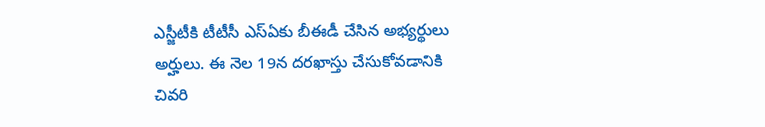ఎస్జీటీకి టీటీసీ ఎస్ఏకు బీఈడీ చేసిన అభ్యర్థులు అర్హులు. ఈ నెల 19న దరఖాస్తు చేసుకోవడానికి చివరి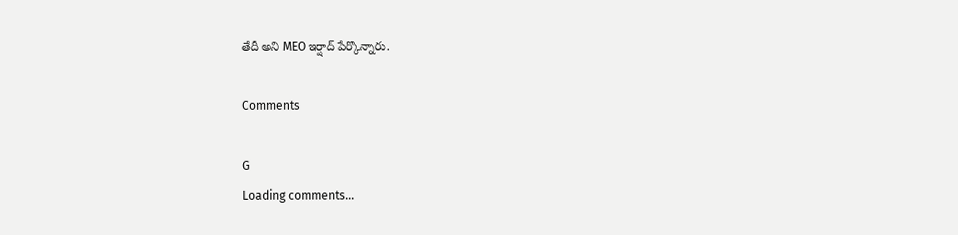తేదీ అని MEO ఇర్షాద్ పేర్కొన్నారు.

Comments

G
Loading comments...